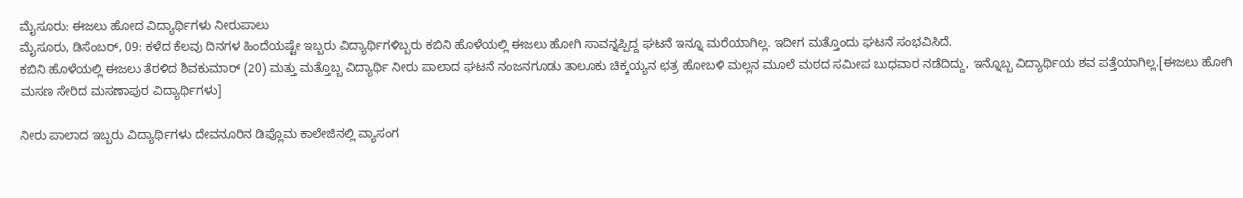ಮೈಸೂರು: ಈಜಲು ಹೋದ ವಿದ್ಯಾರ್ಥಿಗಳು ನೀರುಪಾಲು
ಮೈಸೂರು, ಡಿಸೆಂಬರ್, 09: ಕಳೆದ ಕೆಲವು ದಿನಗಳ ಹಿಂದೆಯಷ್ಟೇ ಇಬ್ಬರು ವಿದ್ಯಾರ್ಥಿಗಳಿಬ್ಬರು ಕಬಿನಿ ಹೊಳೆಯಲ್ಲಿ ಈಜಲು ಹೋಗಿ ಸಾವನ್ನಪ್ಪಿದ್ದ ಘಟನೆ ಇನ್ನೂ ಮರೆಯಾಗಿಲ್ಲ. ಇದೀಗ ಮತ್ತೊಂದು ಘಟನೆ ಸಂಭವಿಸಿದೆ.
ಕಬಿನಿ ಹೊಳೆಯಲ್ಲಿ ಈಜಲು ತೆರಳಿದ ಶಿವಕುಮಾರ್ (20) ಮತ್ತು ಮತ್ತೊಬ್ಬ ವಿದ್ಯಾರ್ಥಿ ನೀರು ಪಾಲಾದ ಘಟನೆ ನಂಜನಗೂಡು ತಾಲೂಕು ಚಿಕ್ಕಯ್ಯನ ಛತ್ರ ಹೋಬಳಿ ಮಲ್ಲನ ಮೂಲೆ ಮಠದ ಸಮೀಪ ಬುಧವಾರ ನಡೆದಿದ್ದು, ಇನ್ನೊಬ್ಬ ವಿದ್ಯಾರ್ಥಿಯ ಶವ ಪತ್ತೆಯಾಗಿಲ್ಲ.[ಈಜಲು ಹೋಗಿ ಮಸಣ ಸೇರಿದ ಮಸಣಾಪುರ ವಿದ್ಯಾರ್ಥಿಗಳು]

ನೀರು ಪಾಲಾದ ಇಬ್ಬರು ವಿದ್ಯಾರ್ಥಿಗಳು ದೇವನೂರಿನ ಡಿಪ್ಲೊಮ ಕಾಲೇಜಿನಲ್ಲಿ ವ್ಯಾಸಂಗ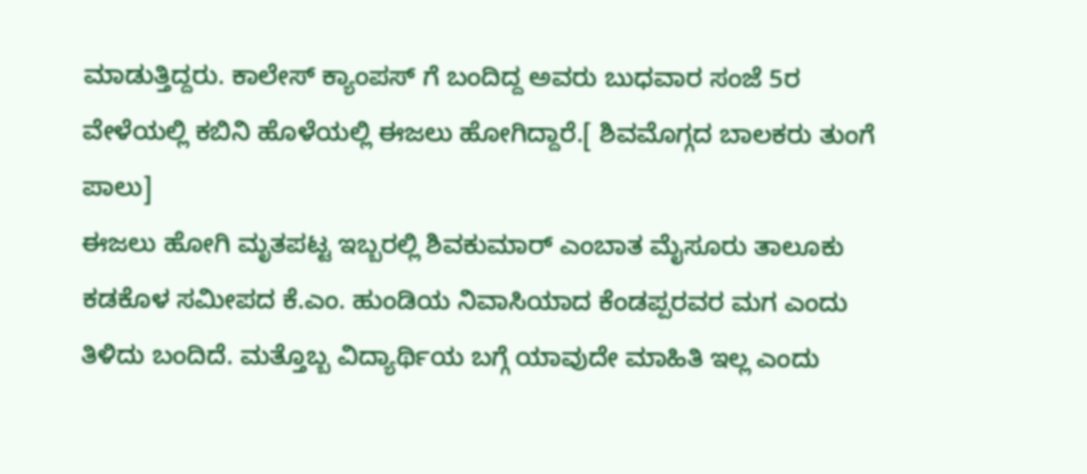ಮಾಡುತ್ತಿದ್ದರು. ಕಾಲೇಸ್ ಕ್ಯಾಂಪಸ್ ಗೆ ಬಂದಿದ್ದ ಅವರು ಬುಧವಾರ ಸಂಜೆ 5ರ ವೇಳೆಯಲ್ಲಿ ಕಬಿನಿ ಹೊಳೆಯಲ್ಲಿ ಈಜಲು ಹೋಗಿದ್ದಾರೆ.[ ಶಿವಮೊಗ್ಗದ ಬಾಲಕರು ತುಂಗೆ ಪಾಲು]
ಈಜಲು ಹೋಗಿ ಮೃತಪಟ್ಟ ಇಬ್ಬರಲ್ಲಿ ಶಿವಕುಮಾರ್ ಎಂಬಾತ ಮೈಸೂರು ತಾಲೂಕು ಕಡಕೊಳ ಸಮೀಪದ ಕೆ.ಎಂ. ಹುಂಡಿಯ ನಿವಾಸಿಯಾದ ಕೆಂಡಪ್ಪರವರ ಮಗ ಎಂದು ತಿಳಿದು ಬಂದಿದೆ. ಮತ್ತೊಬ್ಬ ವಿದ್ಯಾರ್ಥಿಯ ಬಗ್ಗೆ ಯಾವುದೇ ಮಾಹಿತಿ ಇಲ್ಲ ಎಂದು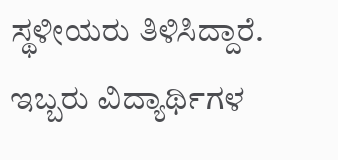ಸ್ಥಳೀಯರು ತಿಳಿಸಿದ್ದಾರೆ. ಇಬ್ಬರು ವಿದ್ಯಾರ್ಥಿಗಳ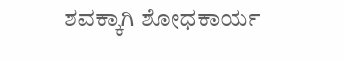ಶವಕ್ಕಾಗಿ ಶೋಧಕಾರ್ಯ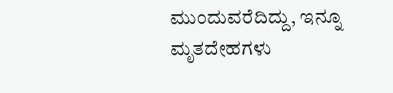ಮುಂದುವರೆದಿದ್ದು, ಇನ್ನೂ ಮೃತದೇಹಗಳು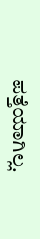ಪತ್ತೆಯಾಗಿಲ್ಲ.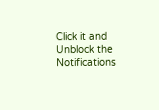Click it and Unblock the Notifications